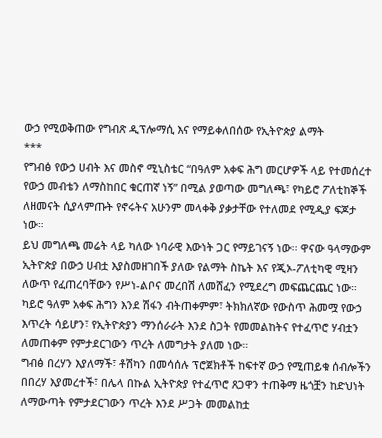ውኃ የሚወቅጠው የግብጽ ዲፕሎማሲ እና የማይቀለበሰው የኢትዮጵያ ልማት
***
የግብፅ የውኃ ሀብት እና መስኖ ሚኒስቴር “በዓለም አቀፍ ሕግ መርሆዎች ላይ የተመሰረተ የውኃ መብቴን ለማስከበር ቁርጠኛ ነኝ” በሚል ያወጣው መግለጫ፣ የካይሮ ፖለቲከኞች ለዘመናት ሲያላምጡት የኖሩትና አሁንም መላቀቅ ያቃታቸው የተለመደ የሚዲያ ፍጆታ ነው።
ይህ መግለጫ መሬት ላይ ካለው ነባራዊ እውነት ጋር የማይገናኝ ነው፡፡ ዋናው ዓላማውም ኢትዮጵያ በውኃ ሀብቷ እያስመዘገበች ያለው የልማት ስኬት እና የጂኦ-ፖለቲካዊ ሚዛን ለውጥ የፈጠረባቸውን የሥነ-ልቦና መረበሽ ለመሸፈን የሚደረግ መፍጨርጨር ነው።
ካይሮ ዓለም አቀፍ ሕግን እንደ ሽፋን ብትጠቀምም፣ ትክክለኛው የውስጥ ሕመሟ የውኃ እጥረት ሳይሆን፣ የኢትዮጵያን ማንሰራራት እንደ ስጋት የመመልከትና የተፈጥሮ ሃብቷን ለመጠቀም የምታደርገውን ጥረት ለመግታት ያለመ ነው።
ግብፅ በረሃን እያለማች፣ ቶሽካን በመሳሰሉ ፕሮጀክቶች ከፍተኛ ውኃ የሚጠይቁ ሰብሎችን በበረሃ እያመረተች፣ በሌላ በኩል ኢትዮጵያ የተፈጥሮ ጸጋዋን ተጠቅማ ዜጎቿን ከድህነት ለማውጣት የምታደርገውን ጥረት እንደ ሥጋት መመልከቷ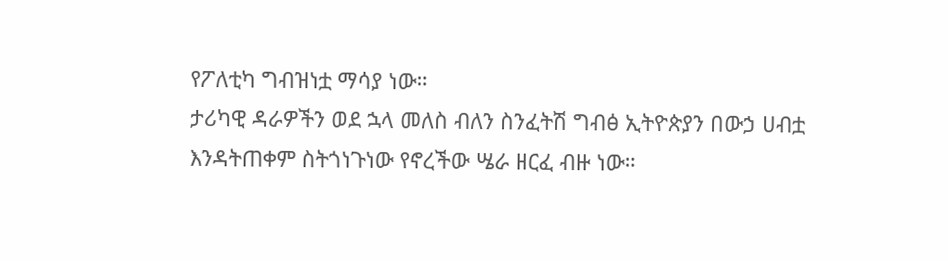የፖለቲካ ግብዝነቷ ማሳያ ነው።
ታሪካዊ ዳራዎችን ወደ ኋላ መለስ ብለን ስንፈትሽ ግብፅ ኢትዮጵያን በውኃ ሀብቷ እንዳትጠቀም ስትጎነጉነው የኖረችው ሤራ ዘርፈ ብዙ ነው።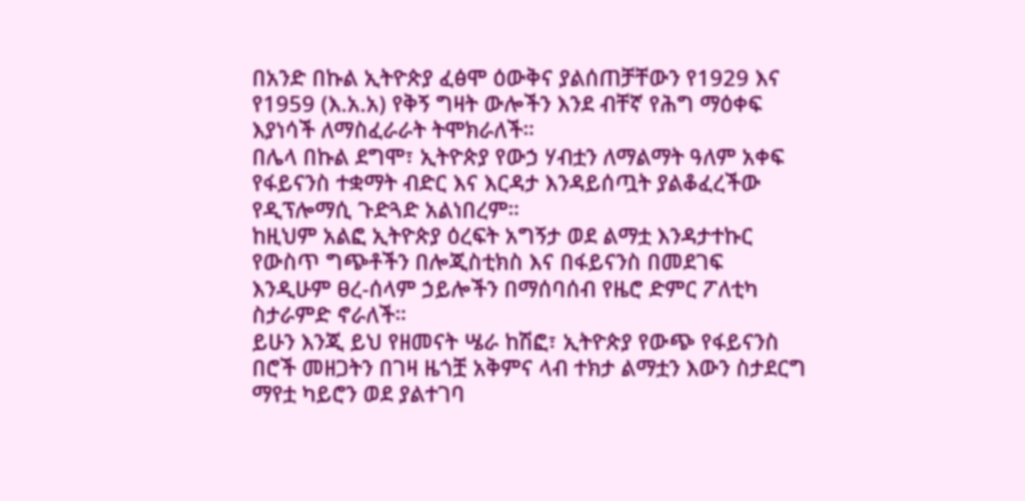በአንድ በኩል ኢትዮጵያ ፈፅሞ ዕውቅና ያልሰጠቻቸውን የ1929 እና የ1959 (እ.አ.አ) የቅኝ ግዛት ውሎችን እንደ ብቸኛ የሕግ ማዕቀፍ እያነሳች ለማስፈራራት ትሞክራለች።
በሌላ በኩል ደግሞ፣ ኢትዮጵያ የውኃ ሃብቷን ለማልማት ዓለም አቀፍ የፋይናንስ ተቋማት ብድር እና እርዳታ እንዳይሰጧት ያልቆፈረችው የዲፕሎማሲ ጉድጓድ አልነበረም።
ከዚህም አልፎ ኢትዮጵያ ዕረፍት አግኝታ ወደ ልማቷ እንዳታተኩር የውስጥ ግጭቶችን በሎጂስቲክስ እና በፋይናንስ በመደገፍ እንዲሁም ፀረ-ሰላም ኃይሎችን በማሰባሰብ የዜሮ ድምር ፖለቲካ ስታራምድ ኖራለች።
ይሁን እንጂ ይህ የዘመናት ሤራ ከሽፎ፣ ኢትዮጵያ የውጭ የፋይናንስ በሮች መዘጋትን በገዛ ዜጎቿ አቅምና ላብ ተክታ ልማቷን እውን ስታደርግ ማየቷ ካይሮን ወደ ያልተገባ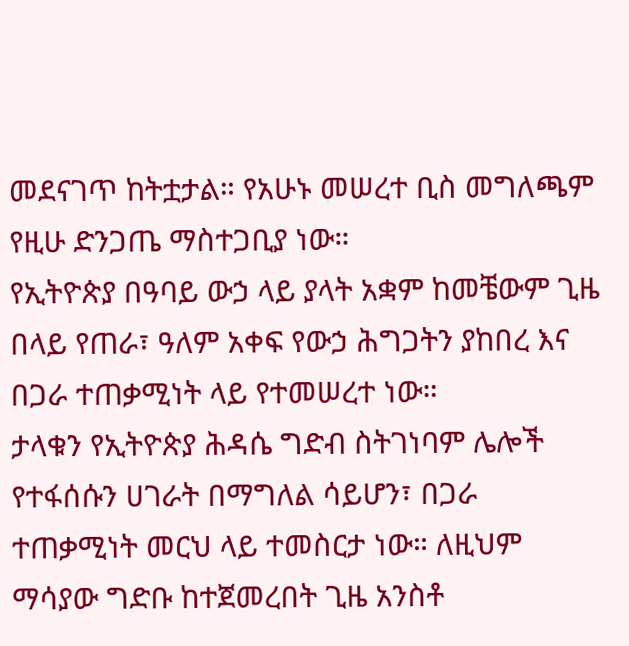መደናገጥ ከትቷታል። የአሁኑ መሠረተ ቢስ መግለጫም የዚሁ ድንጋጤ ማስተጋቢያ ነው።
የኢትዮጵያ በዓባይ ውኃ ላይ ያላት አቋም ከመቼውም ጊዜ በላይ የጠራ፣ ዓለም አቀፍ የውኃ ሕግጋትን ያከበረ እና በጋራ ተጠቃሚነት ላይ የተመሠረተ ነው።
ታላቁን የኢትዮጵያ ሕዳሴ ግድብ ስትገነባም ሌሎች የተፋሰሱን ሀገራት በማግለል ሳይሆን፣ በጋራ ተጠቃሚነት መርህ ላይ ተመስርታ ነው። ለዚህም ማሳያው ግድቡ ከተጀመረበት ጊዜ አንስቶ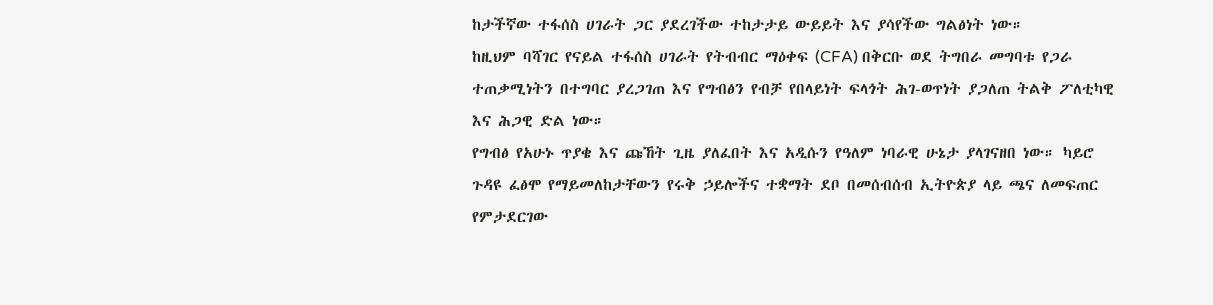ከታችኛው ተፋሰስ ሀገራት ጋር ያደረገችው ተከታታይ ውይይት እና ያሳየችው ግልፅነት ነው።
ከዚህም ባሻገር የናይል ተፋሰስ ሀገራት የትብብር ማዕቀፍ (CFA) በቅርቡ ወደ ትግበራ መግባቱ የጋራ ተጠቃሚነትን በተግባር ያረጋገጠ እና የግብፅን የብቻ የበላይነት ፍላጎት ሕገ-ወጥነት ያጋለጠ ትልቅ ፖለቲካዊ እና ሕጋዊ ድል ነው።
የግብፅ የአሁኑ ጥያቄ እና ጩኸት ጊዜ ያለፈበት እና አዲሱን የዓለም ነባራዊ ሁኔታ ያላገናዘበ ነው። ካይሮ ጉዳዩ ፈፅሞ የማይመለከታቸውን የሩቅ ኃይሎችና ተቋማት ደቦ በመሰብሰብ ኢትዮጵያ ላይ ጫና ለመፍጠር የምታደርገው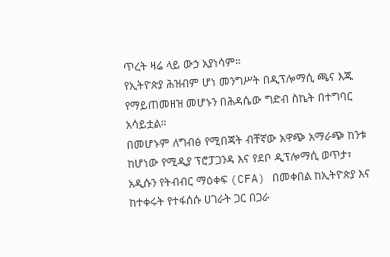ጥረት ዛሬ ላይ ውኃ አያነሳም።
የኢትዮጵያ ሕዝብም ሆነ መንግሥት በዲፕሎማሲ ጫና እጁ የማይጠመዘዝ መሆኑን በሕዳሴው ግድብ ስኬት በተግባር አሳይቷል።
በመሆኑም ለግብፅ የሚበጃት ብቸኛው አዋጭ አማራጭ ከንቱ ከሆነው የሚዲያ ፕሮፓጋንዳ እና የደቦ ዲፕሎማሲ ወጥታ፣ አዲሱን የትብብር ማዕቀፍ (CFA) በመቀበል ከኢትዮጵያ እና ከተቀሩት የተፋሰሱ ሀገራት ጋር በጋራ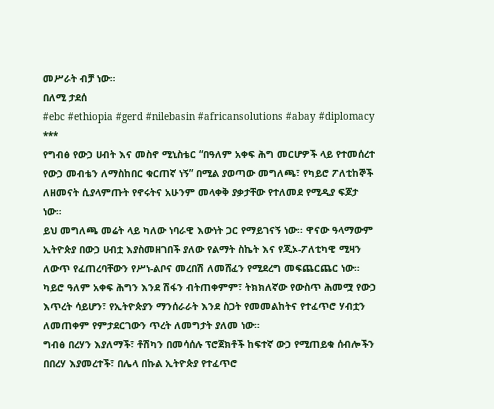መሥራት ብቻ ነው።
በለሚ ታደሰ
#ebc #ethiopia #gerd #nilebasin #africansolutions #abay #diplomacy
***
የግብፅ የውኃ ሀብት እና መስኖ ሚኒስቴር “በዓለም አቀፍ ሕግ መርሆዎች ላይ የተመሰረተ የውኃ መብቴን ለማስከበር ቁርጠኛ ነኝ” በሚል ያወጣው መግለጫ፣ የካይሮ ፖለቲከኞች ለዘመናት ሲያላምጡት የኖሩትና አሁንም መላቀቅ ያቃታቸው የተለመደ የሚዲያ ፍጆታ ነው።
ይህ መግለጫ መሬት ላይ ካለው ነባራዊ እውነት ጋር የማይገናኝ ነው፡፡ ዋናው ዓላማውም ኢትዮጵያ በውኃ ሀብቷ እያስመዘገበች ያለው የልማት ስኬት እና የጂኦ-ፖለቲካዊ ሚዛን ለውጥ የፈጠረባቸውን የሥነ-ልቦና መረበሽ ለመሸፈን የሚደረግ መፍጨርጨር ነው።
ካይሮ ዓለም አቀፍ ሕግን እንደ ሽፋን ብትጠቀምም፣ ትክክለኛው የውስጥ ሕመሟ የውኃ እጥረት ሳይሆን፣ የኢትዮጵያን ማንሰራራት እንደ ስጋት የመመልከትና የተፈጥሮ ሃብቷን ለመጠቀም የምታደርገውን ጥረት ለመግታት ያለመ ነው።
ግብፅ በረሃን እያለማች፣ ቶሽካን በመሳሰሉ ፕሮጀክቶች ከፍተኛ ውኃ የሚጠይቁ ሰብሎችን በበረሃ እያመረተች፣ በሌላ በኩል ኢትዮጵያ የተፈጥሮ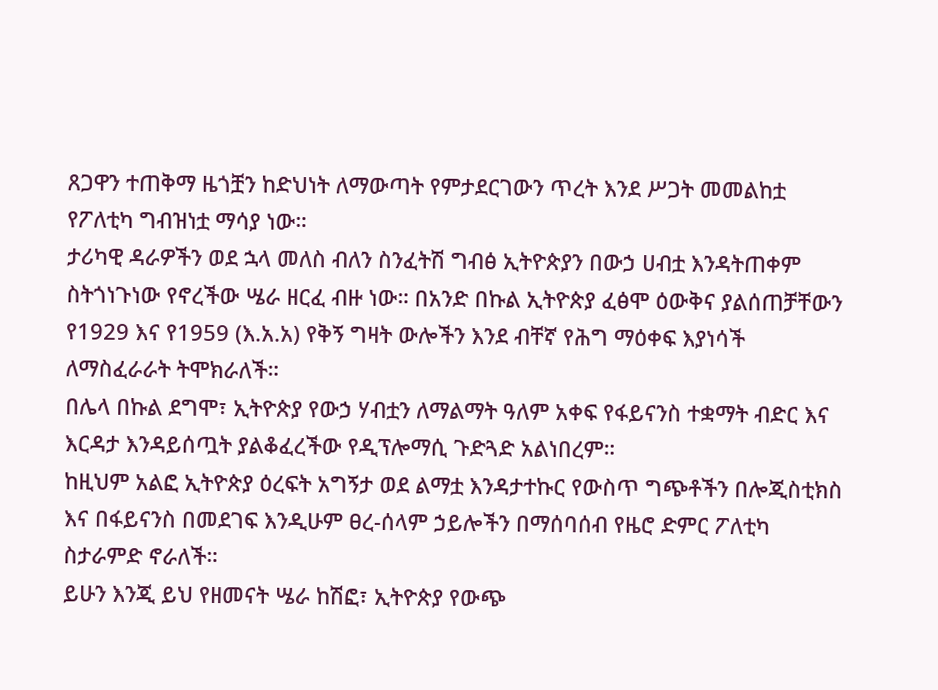ጸጋዋን ተጠቅማ ዜጎቿን ከድህነት ለማውጣት የምታደርገውን ጥረት እንደ ሥጋት መመልከቷ የፖለቲካ ግብዝነቷ ማሳያ ነው።
ታሪካዊ ዳራዎችን ወደ ኋላ መለስ ብለን ስንፈትሽ ግብፅ ኢትዮጵያን በውኃ ሀብቷ እንዳትጠቀም ስትጎነጉነው የኖረችው ሤራ ዘርፈ ብዙ ነው። በአንድ በኩል ኢትዮጵያ ፈፅሞ ዕውቅና ያልሰጠቻቸውን የ1929 እና የ1959 (እ.አ.አ) የቅኝ ግዛት ውሎችን እንደ ብቸኛ የሕግ ማዕቀፍ እያነሳች ለማስፈራራት ትሞክራለች።
በሌላ በኩል ደግሞ፣ ኢትዮጵያ የውኃ ሃብቷን ለማልማት ዓለም አቀፍ የፋይናንስ ተቋማት ብድር እና እርዳታ እንዳይሰጧት ያልቆፈረችው የዲፕሎማሲ ጉድጓድ አልነበረም።
ከዚህም አልፎ ኢትዮጵያ ዕረፍት አግኝታ ወደ ልማቷ እንዳታተኩር የውስጥ ግጭቶችን በሎጂስቲክስ እና በፋይናንስ በመደገፍ እንዲሁም ፀረ-ሰላም ኃይሎችን በማሰባሰብ የዜሮ ድምር ፖለቲካ ስታራምድ ኖራለች።
ይሁን እንጂ ይህ የዘመናት ሤራ ከሽፎ፣ ኢትዮጵያ የውጭ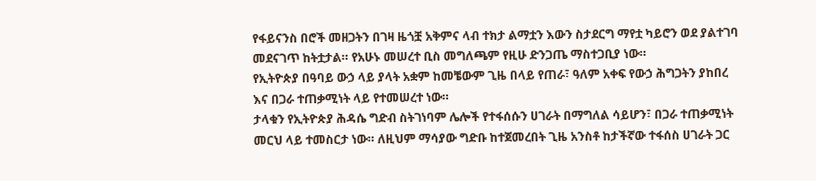የፋይናንስ በሮች መዘጋትን በገዛ ዜጎቿ አቅምና ላብ ተክታ ልማቷን እውን ስታደርግ ማየቷ ካይሮን ወደ ያልተገባ መደናገጥ ከትቷታል። የአሁኑ መሠረተ ቢስ መግለጫም የዚሁ ድንጋጤ ማስተጋቢያ ነው።
የኢትዮጵያ በዓባይ ውኃ ላይ ያላት አቋም ከመቼውም ጊዜ በላይ የጠራ፣ ዓለም አቀፍ የውኃ ሕግጋትን ያከበረ እና በጋራ ተጠቃሚነት ላይ የተመሠረተ ነው።
ታላቁን የኢትዮጵያ ሕዳሴ ግድብ ስትገነባም ሌሎች የተፋሰሱን ሀገራት በማግለል ሳይሆን፣ በጋራ ተጠቃሚነት መርህ ላይ ተመስርታ ነው። ለዚህም ማሳያው ግድቡ ከተጀመረበት ጊዜ አንስቶ ከታችኛው ተፋሰስ ሀገራት ጋር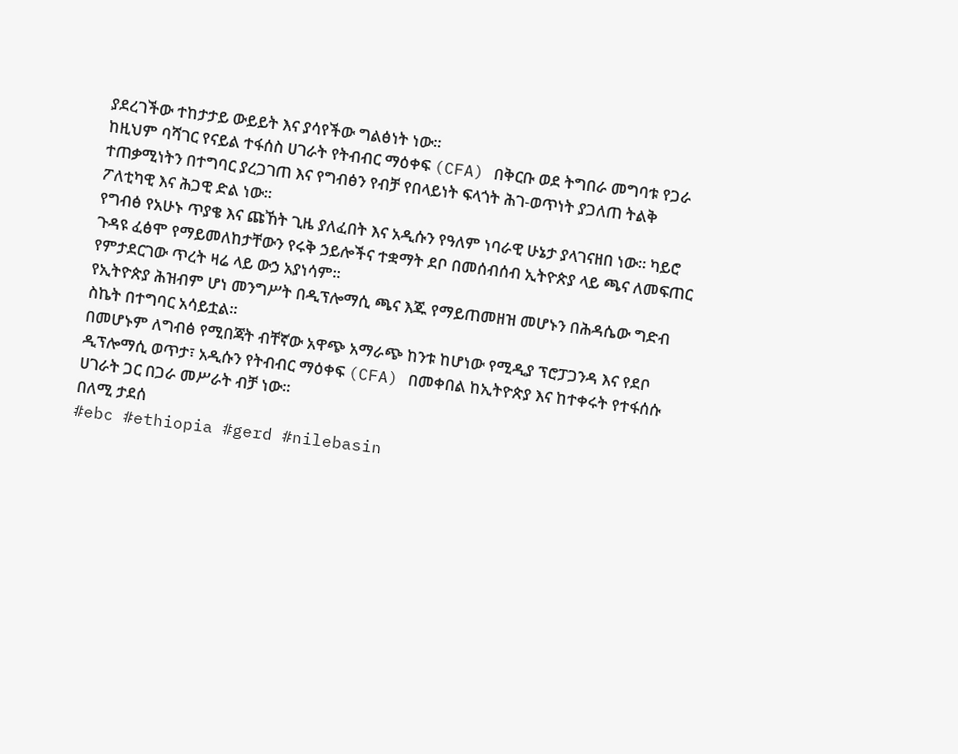ያደረገችው ተከታታይ ውይይት እና ያሳየችው ግልፅነት ነው።
ከዚህም ባሻገር የናይል ተፋሰስ ሀገራት የትብብር ማዕቀፍ (CFA) በቅርቡ ወደ ትግበራ መግባቱ የጋራ ተጠቃሚነትን በተግባር ያረጋገጠ እና የግብፅን የብቻ የበላይነት ፍላጎት ሕገ-ወጥነት ያጋለጠ ትልቅ ፖለቲካዊ እና ሕጋዊ ድል ነው።
የግብፅ የአሁኑ ጥያቄ እና ጩኸት ጊዜ ያለፈበት እና አዲሱን የዓለም ነባራዊ ሁኔታ ያላገናዘበ ነው። ካይሮ ጉዳዩ ፈፅሞ የማይመለከታቸውን የሩቅ ኃይሎችና ተቋማት ደቦ በመሰብሰብ ኢትዮጵያ ላይ ጫና ለመፍጠር የምታደርገው ጥረት ዛሬ ላይ ውኃ አያነሳም።
የኢትዮጵያ ሕዝብም ሆነ መንግሥት በዲፕሎማሲ ጫና እጁ የማይጠመዘዝ መሆኑን በሕዳሴው ግድብ ስኬት በተግባር አሳይቷል።
በመሆኑም ለግብፅ የሚበጃት ብቸኛው አዋጭ አማራጭ ከንቱ ከሆነው የሚዲያ ፕሮፓጋንዳ እና የደቦ ዲፕሎማሲ ወጥታ፣ አዲሱን የትብብር ማዕቀፍ (CFA) በመቀበል ከኢትዮጵያ እና ከተቀሩት የተፋሰሱ ሀገራት ጋር በጋራ መሥራት ብቻ ነው።
በለሚ ታደሰ
#ebc #ethiopia #gerd #nilebasin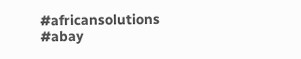#africansolutions #abay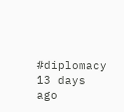#diplomacy
13 days ago